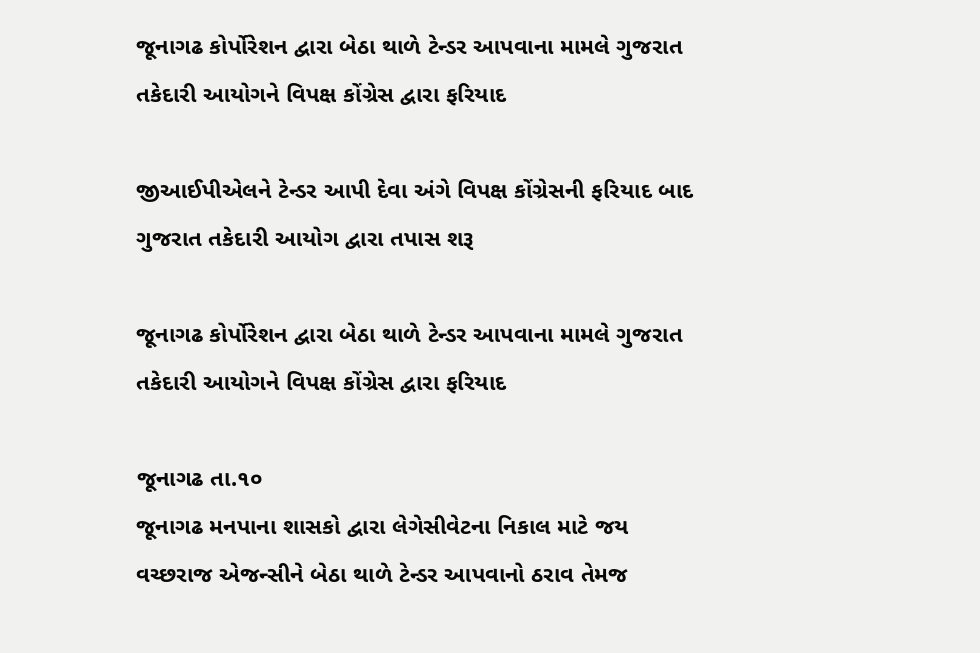જૂનાગઢ કોર્પોરેશન દ્વારા બેઠા થાળે ટેન્ડર આપવાના મામલે ગુજરાત તકેદારી આયોગને વિપક્ષ કોંગ્રેસ દ્વારા ફરિયાદ

જીઆઈપીએલને ટેન્ડર આપી દેવા અંગે વિપક્ષ કોંગ્રેસની ફરિયાદ બાદ ગુજરાત તકેદારી આયોગ દ્વારા તપાસ શરૂ

જૂનાગઢ કોર્પોરેશન દ્વારા બેઠા થાળે ટેન્ડર આપવાના મામલે ગુજરાત તકેદારી આયોગને વિપક્ષ કોંગ્રેસ દ્વારા ફરિયાદ

જૂનાગઢ તા.૧૦
જૂનાગઢ મનપાના શાસકો દ્વારા લેગેસીવેટના નિકાલ માટે જય વચ્છરાજ એજન્સીને બેઠા થાળે ટેન્ડર આપવાનો ઠરાવ તેમજ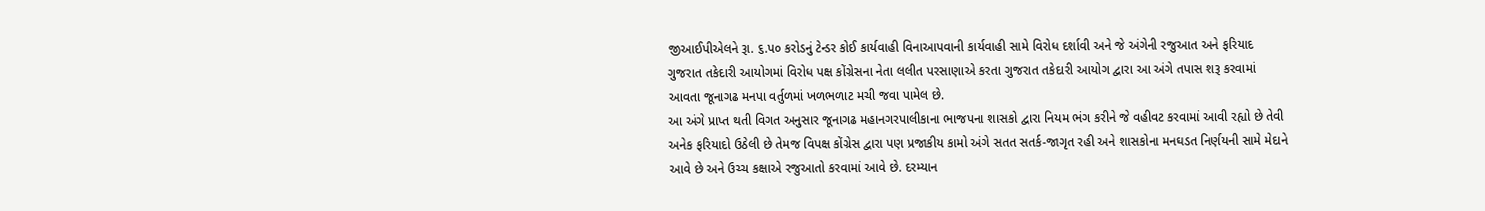જીઆઈપીએલને રૂા. ૬.પ૦ કરોડનું ટેન્ડર કોઈ કાર્યવાહી વિનાઆપવાની કાર્યવાહી સામે વિરોધ દર્શાવી અને જે અંગેની રજુઆત અને ફરિયાદ ગુજરાત તકેદારી આયોગમાં વિરોધ પક્ષ કોંગ્રેસના નેતા લલીત પરસાણાએ કરતા ગુજરાત તકેદારી આયોગ દ્વારા આ અંગે તપાસ શરૂ કરવામાં આવતા જૂનાગઢ મનપા વર્તુળમાં ખળભળાટ મચી જવા પામેલ છે.
આ અંગે પ્રાપ્ત થતી વિગત અનુસાર જૂનાગઢ મહાનગરપાલીકાના ભાજપના શાસકો દ્વારા નિયમ ભંગ કરીને જે વહીવટ કરવામાં આવી રહ્યો છે તેવી અનેક ફરિયાદો ઉઠેલી છે તેમજ વિપક્ષ કોંગ્રેસ દ્વારા પણ પ્રજાકીય કામો અંગે સતત સતર્ક-જાગૃત રહી અને શાસકોના મનઘડત નિર્ણયની સામે મેદાને આવે છે અને ઉચ્ચ કક્ષાએ રજુઆતો કરવામાં આવે છે. દરમ્યાન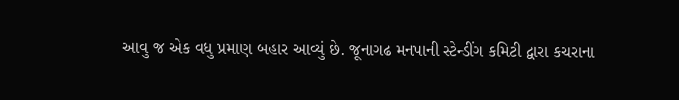આવુ જ એક વધુ પ્રમાણ બહાર આવ્યું છે. જૂનાગઢ મનપાની સ્ટેન્ડીંગ કમિટી દ્વારા કચરાના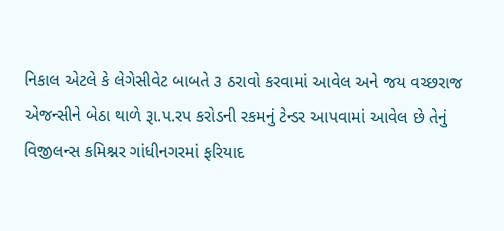નિકાલ એટલે કે લેગેસીવેટ બાબતે ૩ ઠરાવો કરવામાં આવેલ અને જય વચ્છરાજ એજન્સીને બેઠા થાળે રૂા.પ.રપ કરોડની રકમનું ટેન્ડર આપવામાં આવેલ છે તેનું વિજીલન્સ કમિશ્નર ગાંધીનગરમાં ફરિયાદ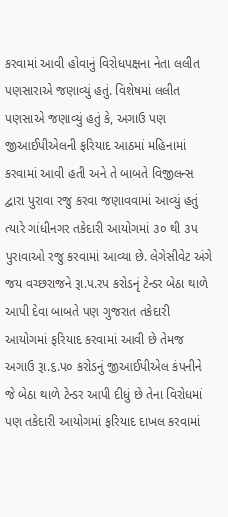કરવામાં આવી હોવાનું વિરોધપક્ષના નેતા લલીત પણસારાએ જણાવ્યું હતું. વિશેષમાં લલીત પણસાએ જણાવ્યું હતું કે, અગાઉ પણ જીઆઈપીએલની ફરિયાદ આઠમાં મહિનામાં કરવામાં આવી હતી અને તે બાબતે વિજીલન્સ દ્વારા પુરાવા રજુ કરવા જણાવવામાં આવ્યું હતું ત્યારે ગાંધીનગર તકેદારી આયોગમાં ૩૦ થી ૩પ પુરાવાઓ રજુ કરવામાં આવ્યા છે. લેગેસીવેટ અંગે જય વચ્છરાજને રૂા.પ.રપ કરોડનૃં ટેન્ડર બેઠા થાળે આપી દેવા બાબતે પણ ગુજરાત તકેદારી આયોગમાં ફરિયાદ કરવામાં આવી છે તેમજ અગાઉ રૂા.૬.પ૦ કરોડનું જીઆઈપીએલ કંપનીને જે બેઠા થાળે ટેન્ડર આપી દીધું છે તેના વિરોધમાં પણ તકેદારી આયોગમાં ફરિયાદ દાખલ કરવામાં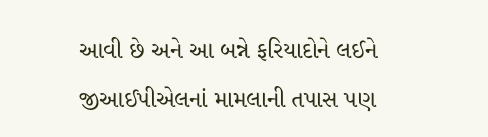આવી છે અને આ બન્ને ફરિયાદોને લઈને જીઆઈપીએલનાં મામલાની તપાસ પણ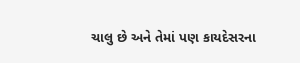ચાલુ છે અને તેમાં પણ કાયદેસરના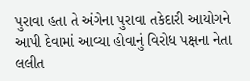પુરાવા હતા તે અંગેના પુરાવા તકેદારી આયોગને આપી દેવામાં આવ્યા હોવાનું વિરોધ પક્ષના નેતા લલીત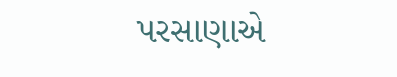પરસાણાએ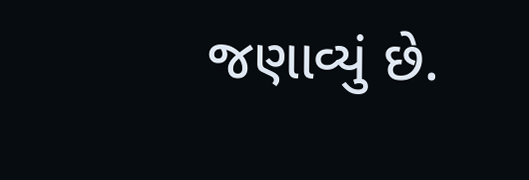જણાવ્યું છે.